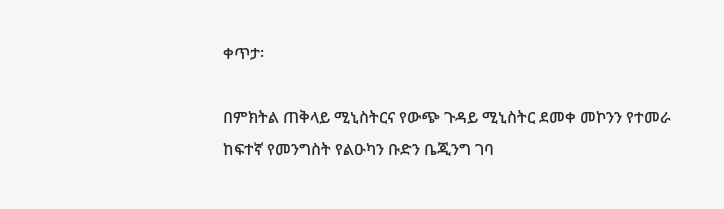ቀጥታ፡

በምክትል ጠቅላይ ሚኒስትርና የውጭ ጉዳይ ሚኒስትር ደመቀ መኮንን የተመራ ከፍተኛ የመንግስት የልዑካን ቡድን ቤጂንግ ገባ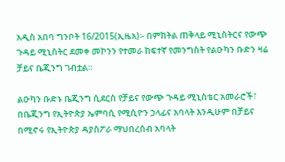አዲስ አበባ ግንቦት 16/2015(ኢዜአ)፡- በምክትል ጠቅላይ ሚኒስትርና የውጭ ጉዳይ ሚኒስትር ደመቀ መኮንን የተመራ ከፍተኛ የመንግስት የልዑካን ቡድን ዛሬ ቻይና ቤጂንግ ገብቷል።

ልዑካን ቡድኑ ቤጂንግ ሲደርስ የቻይና የውጭ ጉዳይ ሚኒስቴር አመራሮች፣ በቤጂንግ የኢትዮጵያ ኤምባሲ የሚሲዮን ኃላፊና አባላት እንዲሁም በቻይና በሚኖሩ የኢትዮጵያ ዳያስፖራ ማህበረሰብ አባላት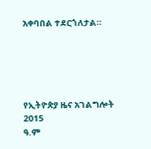አቀባበል ተደርጎለታል።





የኢትዮጵያ ዜና አገልግሎት
2015
ዓ.ም